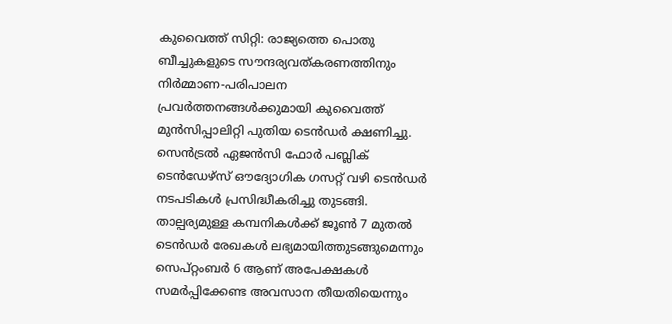കുവൈത്ത് സിറ്റി: രാജ്യത്തെ പൊതു ബീച്ചുകളുടെ സൗന്ദര്യവത്കരണത്തിനും നിർമ്മാണ-പരിപാലന പ്രവർത്തനങ്ങൾക്കുമായി കുവൈത്ത് മുൻസിപ്പാലിറ്റി പുതിയ ടെൻഡർ ക്ഷണിച്ചു. സെൻട്രൽ ഏജൻസി ഫോർ പബ്ലിക് ടെൻഡേഴ്സ് ഔദ്യോഗിക ഗസറ്റ് വഴി ടെൻഡർ നടപടികൾ പ്രസിദ്ധീകരിച്ചു തുടങ്ങി.
താല്പര്യമുള്ള കമ്പനികൾക്ക് ജൂൺ 7 മുതൽ ടെൻഡർ രേഖകൾ ലഭ്യമായിത്തുടങ്ങുമെന്നും സെപ്റ്റംബർ 6 ആണ് അപേക്ഷകൾ സമർപ്പിക്കേണ്ട അവസാന തീയതിയെന്നും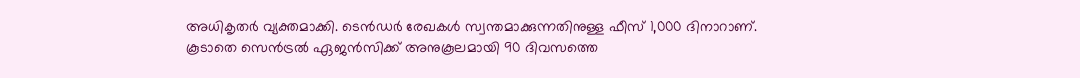അധികൃതർ വ്യക്തമാക്കി. ടെൻഡർ രേഖകൾ സ്വന്തമാക്കുന്നതിനുള്ള ഫീസ് 1,000 ദിനാറാണ്. കൂടാതെ സെൻട്രൽ ഏജൻസിക്ക് അനുകൂലമായി 90 ദിവസത്തെ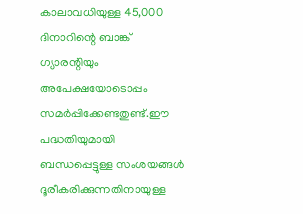കാലാവധിയുള്ള 45,000 ദിനാറിന്റെ ബാങ്ക് ഗ്യാരന്റിയും അപേക്ഷയോടൊപ്പം സമർപ്പിക്കേണ്ടതുണ്ട്.ഈ പദ്ധതിയുമായി ബന്ധപ്പെട്ടുള്ള സംശയങ്ങൾ ദൂരീകരിക്കുന്നതിനായുള്ള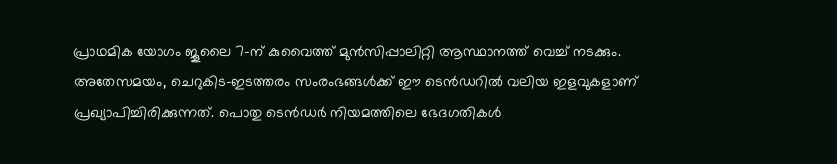പ്രാഥമിക യോഗം ജൂലൈ 7-ന് കുവൈത്ത് മുൻസിപ്പാലിറ്റി ആസ്ഥാനത്ത് വെച്ച് നടക്കും.
അതേസമയം, ചെറുകിട-ഇടത്തരം സംരംഭങ്ങൾക്ക് ഈ ടെൻഡറിൽ വലിയ ഇളവുകളാണ് പ്രഖ്യാപിച്ചിരിക്കുന്നത്. പൊതു ടെൻഡർ നിയമത്തിലെ ഭേദഗതികൾ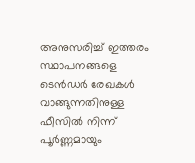അനുസരിച്ച് ഇത്തരം സ്ഥാപനങ്ങളെ ടെൻഡർ രേഖകൾ വാങ്ങുന്നതിനുള്ള ഫീസിൽ നിന്ന് പൂർണ്ണമായും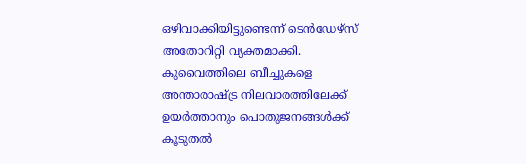ഒഴിവാക്കിയിട്ടുണ്ടെന്ന് ടെൻഡേഴ്സ് അതോറിറ്റി വ്യക്തമാക്കി. കുവൈത്തിലെ ബീച്ചുകളെ അന്താരാഷ്ട്ര നിലവാരത്തിലേക്ക് ഉയർത്താനും പൊതുജനങ്ങൾക്ക് കൂടുതൽ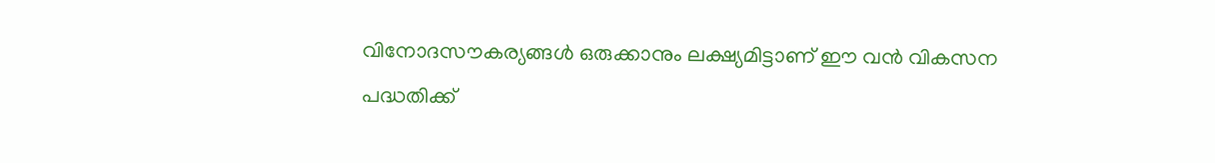വിനോദസൗകര്യങ്ങൾ ഒരുക്കാനും ലക്ഷ്യമിട്ടാണ് ഈ വൻ വികസന പദ്ധതിക്ക്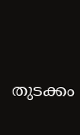തുടക്കം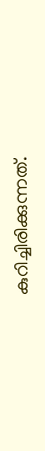കുറിച്ചിരിക്കുന്നത്.